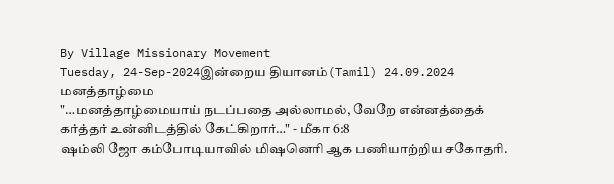By Village Missionary Movement
Tuesday, 24-Sep-2024இன்றைய தியானம்(Tamil) 24.09.2024
மனத்தாழ்மை
"…மனத்தாழ்மையாய் நடப்பதை அல்லாமல், வேறே என்னத்தைக் கர்த்தர் உன்னிடத்தில் கேட்கிறார்…" - மீகா 6:8
ஷம்லி ஜோ கம்போடியாவில் மிஷனெரி ஆக பணியாற்றிய சகோதரி.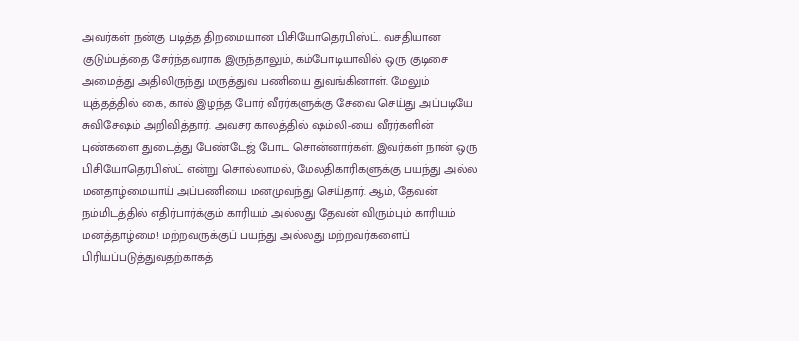அவர்கள் நன்கு படித்த திறமையான பிசியோதெரபிஸ்ட். வசதியான குடும்பத்தை சேர்ந்தவராக இருந்தாலும், கம்போடியாவில் ஒரு குடிசை அமைத்து அதிலிருந்து மருத்துவ பணியை துவங்கினாள். மேலும் யுத்தத்தில் கை, கால் இழந்த போர் வீரர்களுக்கு சேவை செய்து அப்படியே சுவிசேஷம் அறிவித்தார். அவசர காலத்தில் ஷம்லி-யை வீரர்களின் புண்களை துடைத்து பேண்டேஜ் போட சொன்னார்கள். இவர்கள் நான் ஒரு பிசியோதெரபிஸ்ட் என்று சொல்லாமல், மேலதிகாரிகளுக்கு பயந்து அல்ல மனதாழ்மையாய் அப்பணியை மனமுவந்து செய்தார். ஆம், தேவன் நம்மிடத்தில் எதிர்பார்க்கும் காரியம் அல்லது தேவன் விரும்பும் காரியம் மனத்தாழ்மை! மற்றவருக்குப் பயந்து அல்லது மற்றவர்களைப் பிரியப்படுத்துவதற்காகத்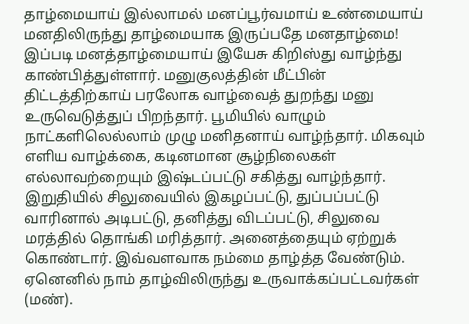தாழ்மையாய் இல்லாமல் மனப்பூர்வமாய் உண்மையாய் மனதிலிருந்து தாழ்மையாக இருப்பதே மனதாழ்மை!
இப்படி மனத்தாழ்மையாய் இயேசு கிறிஸ்து வாழ்ந்து காண்பித்துள்ளார். மனுகுலத்தின் மீட்பின் திட்டத்திற்காய் பரலோக வாழ்வைத் துறந்து மனு உருவெடுத்துப் பிறந்தார். பூமியில் வாழும் நாட்களிலெல்லாம் முழு மனிதனாய் வாழ்ந்தார். மிகவும் எளிய வாழ்க்கை, கடினமான சூழ்நிலைகள் எல்லாவற்றையும் இஷ்டப்பட்டு சகித்து வாழ்ந்தார். இறுதியில் சிலுவையில் இகழப்பட்டு, துப்பப்பட்டு வாரினால் அடிபட்டு, தனித்து விடப்பட்டு, சிலுவை மரத்தில் தொங்கி மரித்தார். அனைத்தையும் ஏற்றுக் கொண்டார். இவ்வளவாக நம்மை தாழ்த்த வேண்டும். ஏனெனில் நாம் தாழ்விலிருந்து உருவாக்கப்பட்டவர்கள் (மண்).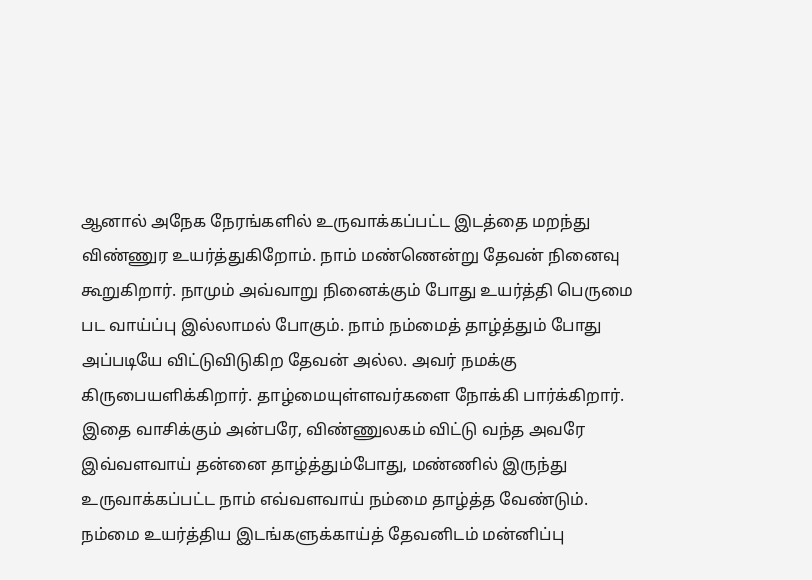ஆனால் அநேக நேரங்களில் உருவாக்கப்பட்ட இடத்தை மறந்து விண்ணுர உயர்த்துகிறோம். நாம் மண்ணென்று தேவன் நினைவு கூறுகிறார். நாமும் அவ்வாறு நினைக்கும் போது உயர்த்தி பெருமை பட வாய்ப்பு இல்லாமல் போகும். நாம் நம்மைத் தாழ்த்தும் போது அப்படியே விட்டுவிடுகிற தேவன் அல்ல. அவர் நமக்கு கிருபையளிக்கிறார். தாழ்மையுள்ளவர்களை நோக்கி பார்க்கிறார்.
இதை வாசிக்கும் அன்பரே, விண்ணுலகம் விட்டு வந்த அவரே இவ்வளவாய் தன்னை தாழ்த்தும்போது, மண்ணில் இருந்து உருவாக்கப்பட்ட நாம் எவ்வளவாய் நம்மை தாழ்த்த வேண்டும். நம்மை உயர்த்திய இடங்களுக்காய்த் தேவனிடம் மன்னிப்பு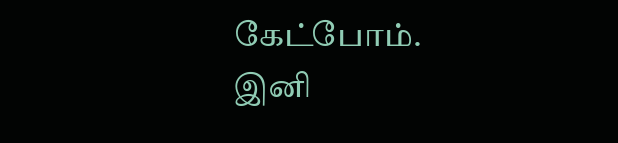கேட்போம். இனி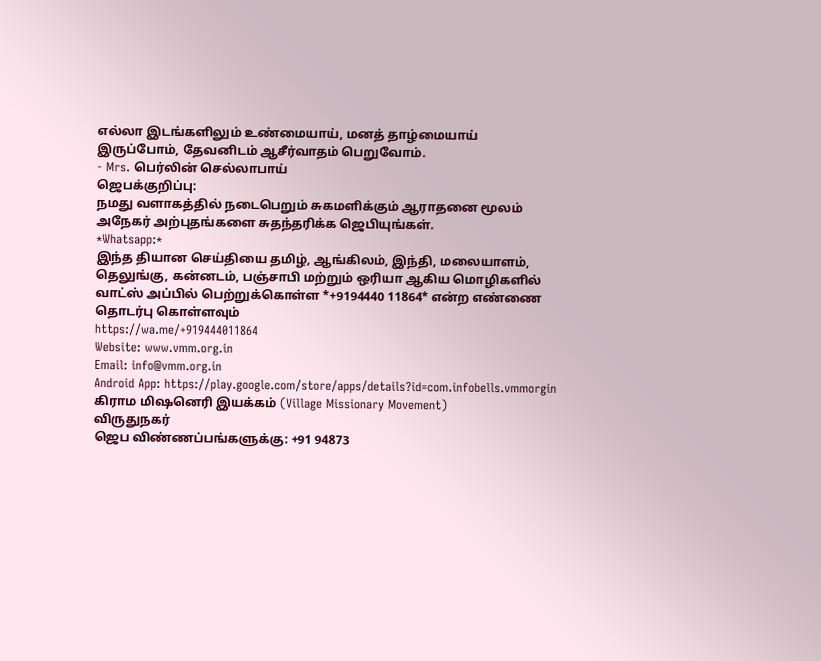எல்லா இடங்களிலும் உண்மையாய், மனத் தாழ்மையாய் இருப்போம், தேவனிடம் ஆசீர்வாதம் பெறுவோம்.
- Mrs. பெர்லின் செல்லாபாய்
ஜெபக்குறிப்பு:
நமது வளாகத்தில் நடைபெறும் சுகமளிக்கும் ஆராதனை மூலம் அநேகர் அற்புதங்களை சுதந்தரிக்க ஜெபியுங்கள்.
*Whatsapp:*
இந்த தியான செய்தியை தமிழ், ஆங்கிலம், இந்தி, மலையாளம், தெலுங்கு, கன்னடம், பஞ்சாபி மற்றும் ஒரியா ஆகிய மொழிகளில் வாட்ஸ் அப்பில் பெற்றுக்கொள்ள *+9194440 11864* என்ற எண்ணை தொடர்பு கொள்ளவும்
https://wa.me/+919444011864
Website: www.vmm.org.in
Email: info@vmm.org.in
Android App: https://play.google.com/store/apps/details?id=com.infobells.vmmorgin
கிராம மிஷனெரி இயக்கம் (Village Missionary Movement)
விருதுநகர்
ஜெப விண்ணப்பங்களுக்கு: +91 94873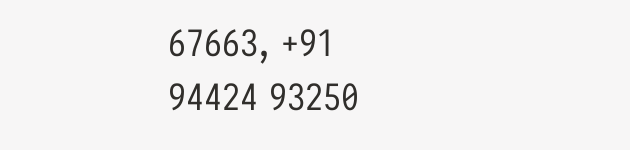67663, +91 94424 93250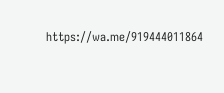https://wa.me/919444011864